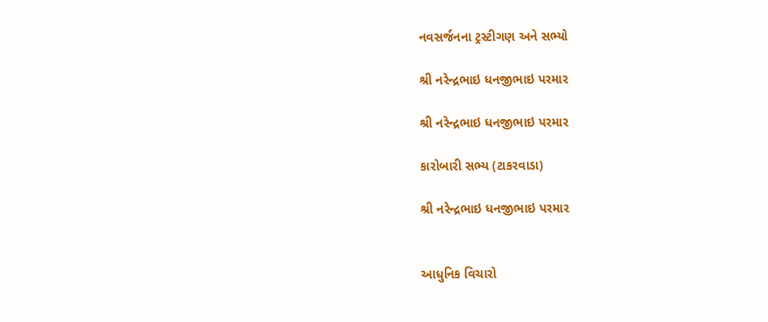નવસર્જનના ટ્રસ્ટીગણ અને સભ્યો

શ્રી નરેન્દ્રભાઇ ધનજીભાઇ પરમાર

શ્રી નરેન્દ્રભાઇ ધનજીભાઇ પરમાર

કારોબારી સભ્ય (ટાકરવાડા)

શ્રી નરેન્દ્રભાઇ ધનજીભાઇ પરમાર


આધુનિક વિચારો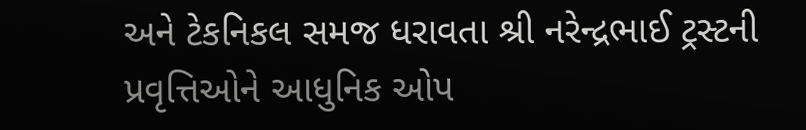અને ટેકનિકલ સમજ ધરાવતા શ્રી નરેન્દ્રભાઈ ટ્રસ્ટની પ્રવૃત્તિઓને આધુનિક ઓપ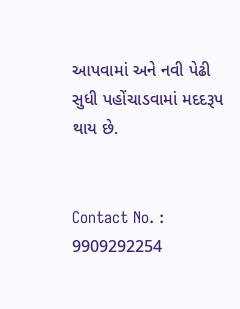આપવામાં અને નવી પેઢી સુધી પહોંચાડવામાં મદદરૂપ થાય છે.


Contact No. : 9909292254